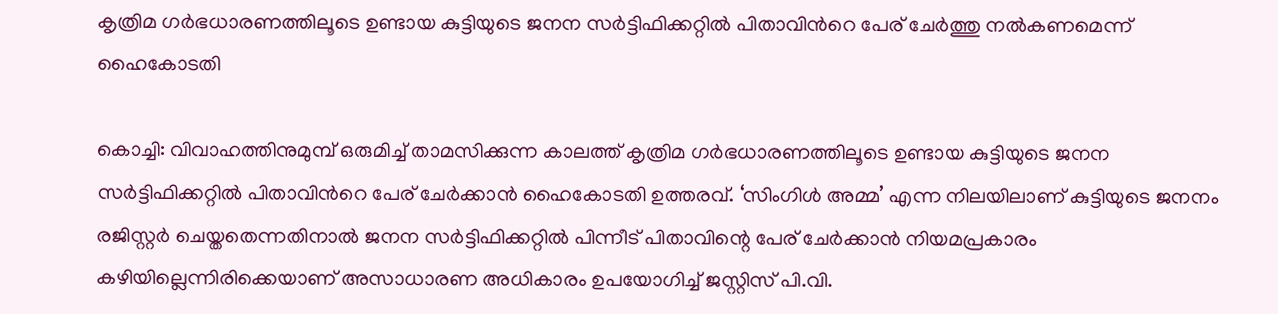കൃത്രിമ ഗർഭധാരണത്തിലൂടെ ഉണ്ടായ കുട്ടിയുടെ ജനന സർട്ടിഫിക്കറ്റിൽ പിതാവിന്‍റെ പേര് ചേർത്തു നൽകണമെന്ന് ഹൈകോടതി

കൊച്ചി: വിവാഹത്തിനുമുമ്പ് ഒരുമിച്ച് താമസിക്കുന്ന കാലത്ത് കൃത്രിമ ഗർഭധാരണത്തിലൂടെ ഉണ്ടായ കുട്ടിയുടെ ജനന സർട്ടിഫിക്കറ്റിൽ പിതാവിന്‍റെ പേര് ചേർക്കാൻ ഹൈകോടതി ഉത്തരവ്. ‘സിംഗിൾ അമ്മ’ എന്ന നിലയിലാണ് കുട്ടിയുടെ ജനനം രജിസ്റ്റർ ചെയ്തതെന്നതിനാൽ ജനന സർട്ടിഫിക്കറ്റിൽ പിന്നീട് പിതാവിന്റെ പേര് ചേർക്കാൻ നിയമപ്രകാരം കഴിയില്ലെന്നിരിക്കെയാണ് അസാധാരണ അധികാരം ഉപയോഗിച്ച് ജസ്റ്റിസ് പി.വി.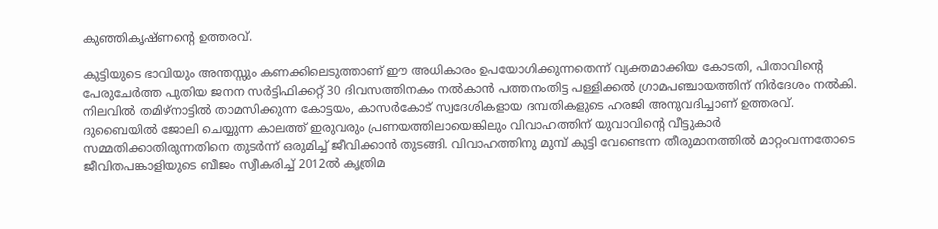കുഞ്ഞികൃഷ്ണന്‍റെ ഉത്തരവ്.

കുട്ടിയുടെ ഭാവിയും അന്തസ്സും കണക്കിലെടുത്താണ് ഈ അധികാരം ഉപയോഗിക്കുന്നതെന്ന് വ്യക്തമാക്കിയ കോടതി, പിതാവിന്‍റെ പേരുചേർത്ത പുതിയ ജനന സർട്ടിഫിക്കറ്റ് 30 ദിവസത്തിനകം നൽകാൻ പത്തനംതിട്ട പള്ളിക്കൽ ഗ്രാമപഞ്ചായത്തിന് നിർദേശം നൽകി. നിലവിൽ തമിഴ്നാട്ടിൽ താമസിക്കുന്ന കോട്ടയം, കാസർകോട് സ്വദേശികളായ ദമ്പതികളുടെ ഹരജി അനുവദിച്ചാണ് ഉത്തരവ്. ദുബൈയിൽ ജോലി ചെയ്യുന്ന കാലത്ത് ഇരുവരും പ്രണയത്തിലായെങ്കിലും വിവാഹത്തിന് യുവാവിന്റെ വീട്ടുകാർ സമ്മതിക്കാതിരുന്നതിനെ തുടർന്ന് ഒരുമിച്ച് ജീവിക്കാൻ തുടങ്ങി. വിവാഹത്തിനു മുമ്പ് കുട്ടി വേണ്ടെന്ന തീരുമാനത്തിൽ മാറ്റംവന്നതോടെ ജീവിതപങ്കാളിയുടെ ബീജം സ്വീകരിച്ച് 2012ൽ കൃത്രിമ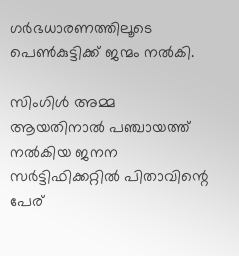ഗർഭധാരണത്തിലൂടെ പെൺകുട്ടിക്ക് ജന്മം നൽകി.

സിംഗിൾ അമ്മ ആയതിനാൽ പഞ്ചായത്ത് നൽകിയ ജനന സർട്ടിഫിക്കറ്റിൽ പിതാവിന്റെ പേര്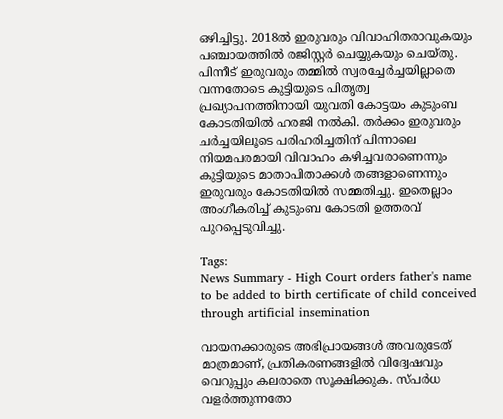ഒഴിച്ചിട്ടു. 2018ൽ ഇരുവരും വിവാഹിതരാവുകയും പഞ്ചായത്തിൽ രജിസ്റ്റർ ചെയ്യുകയും ചെയ്തു. പിന്നീട് ഇരുവരും തമ്മിൽ സ്വരച്ചേർച്ചയില്ലാതെ വന്നതോടെ കുട്ടിയുടെ പിതൃത്വ പ്രഖ്യാപനത്തിനായി യുവതി കോട്ടയം കുടുംബ കോടതിയിൽ ഹരജി നൽകി. തർക്കം ഇരുവരും ചർച്ചയിലൂടെ പരിഹരിച്ചതിന് പിന്നാലെ നിയമപരമായി വിവാഹം കഴിച്ചവരാണെന്നും കുട്ടിയുടെ മാതാപിതാക്കൾ തങ്ങളാണെന്നും ഇരുവരും കോടതിയിൽ സമ്മതിച്ചു. ഇതെല്ലാം അംഗീകരിച്ച് കുടുംബ കോടതി ഉത്തരവ് പുറപ്പെടുവിച്ചു.

Tags:
News Summary - High Court orders father's name to be added to birth certificate of child conceived through artificial insemination

വായനക്കാരുടെ അഭിപ്രായങ്ങള്‍ അവരുടേത് മാത്രമാണ്, പ്രതികരണങ്ങളിൽ വിദ്വേഷവും വെറുപ്പും കലരാതെ സൂക്ഷിക്കുക. സ്പർധ വളർത്തുന്നതോ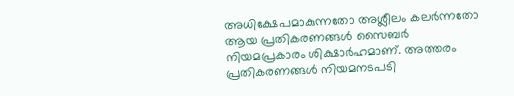അധിക്ഷേപമാകുന്നതോ അശ്ലീലം കലർന്നതോ ആയ പ്രതികരണങ്ങൾ സൈബർ നിയമപ്രകാരം ശിക്ഷാർഹമാണ്. അത്തരം പ്രതികരണങ്ങൾ നിയമനടപടി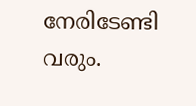നേരിടേണ്ടി വരും.